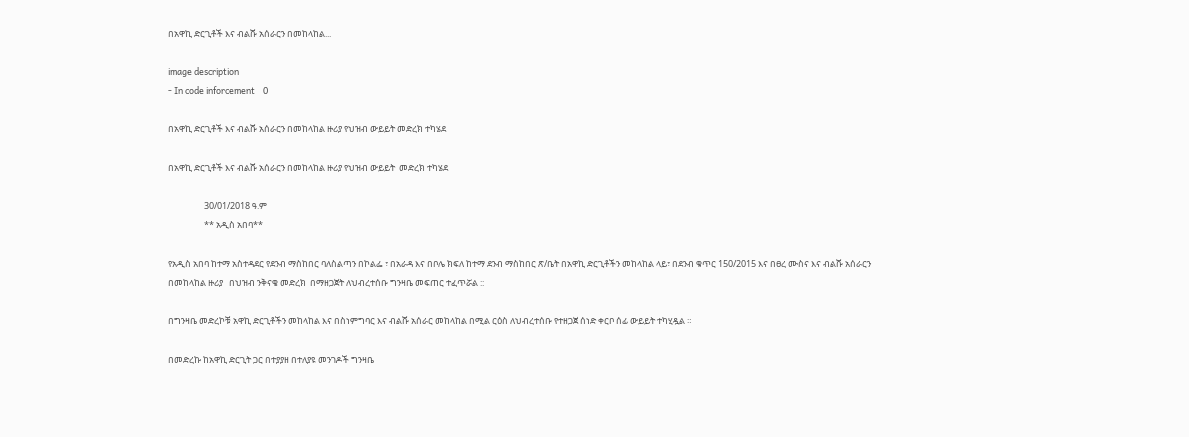በአዋኪ ድርጊቶች እና ብልሹ አሰራርን በመከላከል...

image description
- In code inforcement    0

በአዋኪ ድርጊቶች እና ብልሹ አሰራርን በመከላከል ዙሪያ የህዝብ ውይይት መድረክ ተካሄደ

በአዋኪ ድርጊቶች እና ብልሹ አሰራርን በመከላከል ዙሪያ የህዝብ ውይይት  መድረክ ተካሄደ

                  30/01/2018 ዓ.ም
                  ** አዲስ አበባ**

የአዲስ አበባ ከተማ አስተዳደር የደንብ ማስከበር ባለስልጣን በኮልፌ ፣ በአራዳ እና በቦሌ ክፍለ ከተማ ደንብ ማስከበር ጽ/ቤት በአዋኪ ድርጊቶችን መከላከል ላይ፣ በደንብ ቁጥር 150/2015 እና በፀረ ሙስና እና ብልሹ አሰራርን በመከላከል ዙሪያ   በህዝብ ንቅናቄ መድረክ  በማዘጋጀት ለህብረተሰቡ ግንዛቤ መፍጠር ተፈጥሯል ::

በግንዛቤ መድረኮቹ አዋኪ ድርጊቶችን መከላከል እና በስነምግባር እና ብልሹ አሰራር መከላከል በሚል ርዕስ ለህብረተሰቡ የተዘጋጀ ሰነድ ቀርቦ ሰፊ ውይይት ተካሂዷል ።

በመድረኩ ከአዋኪ ድርጊት ጋር በተያያዘ በተለያዩ መንገዶች ግንዛቤ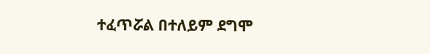ተፈጥሯል በተለይም ደግሞ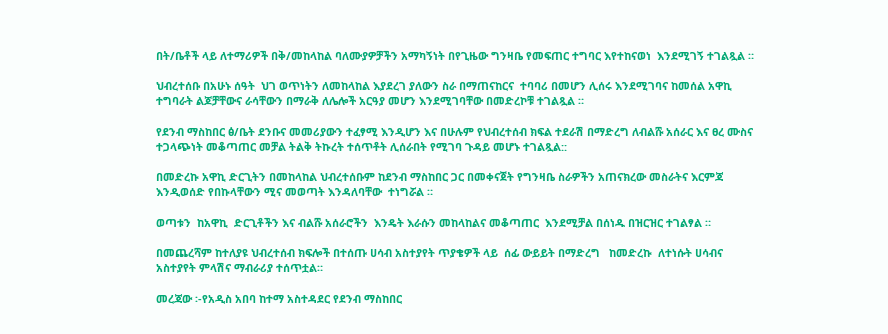በት/ቤቶች ላይ ለተማሪዎች በቅ/መከላከል ባለሙያዎቻችን አማካኝነት በየጊዜው ግንዛቤ የመፍጠር ተግባር እየተከናወነ  እንደሚገኝ ተገልጿል ።

ህብረተሰቡ በአሁኑ ሰዓት  ህገ ወጥነትን ለመከላከል እያደረገ ያለውን ስራ በማጠናከርና  ተባባሪ በመሆን ሊሰሩ እንደሚገባና ከመሰል አዋኪ ተግባራት ልጆቻቸውና ራሳቸውን በማራቅ ለሌሎች አርዓያ መሆን እንደሚገባቸው በመድረኮቹ ተገልጿል ።

የደንብ ማስከበር ፅ/ቤት ደንቡና መመሪያውን ተፈፃሚ እንዲሆን እና በሁሉም የህብረተሰብ ክፍል ተደራሽ በማድረግ ለብልሹ አሰራር እና ፀረ ሙስና ተጋላጭነት መቆጣጠር መቻል ትልቅ ትኩረት ተሰጥቶት ሊሰራበት የሚገባ ጉዳይ መሆኑ ተገልጿል::

በመድረኩ አዋኪ ድርጊትን በመከላከል ህብረተሰቡም ከደንብ ማስከበር ጋር በመቀናጀት የግንዛቤ ስራዎችን አጠናክረው መስራትና እርምጃ እንዲወሰድ የበኩላቸውን ሚና መወጣት እንዳለባቸው  ተነግሯል ።

ወጣቱን  ከአዋኪ  ድርጊቶችን እና ብልሹ አሰራሮችን  እንዴት እራሱን መከላከልና መቆጣጠር  እንደሚቻል በሰነዱ በዝርዝር ተገልፃል ።

በመጨረሻም ከተለያዩ ህብረተሰብ ክፍሎች በተሰጡ ሀሳብ አስተያየት ጥያቄዎች ላይ  ሰፊ ውይይት በማድረግ   ከመድረኩ  ለተነሱት ሀሳብና አስተያየት ምላሽና ማብራሪያ ተሰጥቷል።

መረጃው ፡-የአዲስ አበባ ከተማ አስተዳደር የደንብ ማስከበር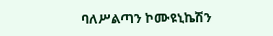ባለሥልጣን ኮሙዩኒኬሽን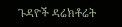ጉዳዮች ዳሬክቶሬት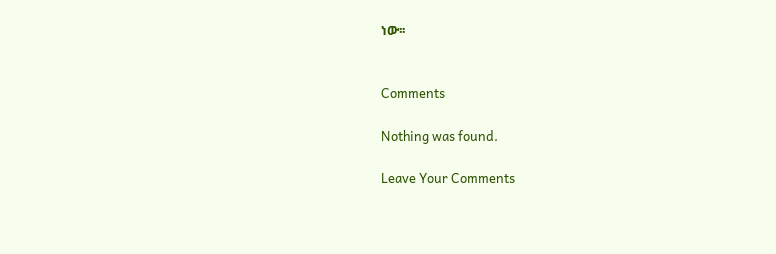ነው፡፡


Comments

Nothing was found.

Leave Your Comments